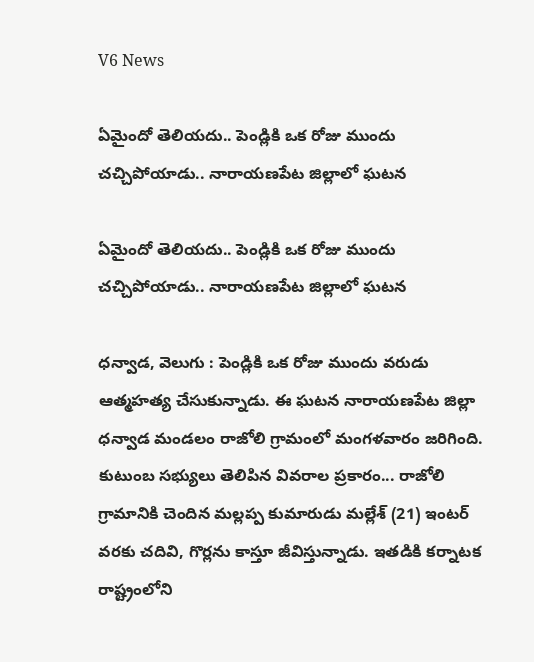V6 News

ఏమైందో తెలియదు.. పెండ్లికి ఒక రోజు ముందు చచ్చిపోయాడు.. నారాయణపేట జిల్లాలో ఘటన

ఏమైందో తెలియదు.. పెండ్లికి ఒక రోజు ముందు చచ్చిపోయాడు.. నారాయణపేట జిల్లాలో ఘటన

ధన్వాడ, వెలుగు : పెండ్లికి ఒక రోజు ముందు వరుడు ఆత్మహత్య చేసుకున్నాడు. ఈ ఘటన నారాయణపేట జిల్లా ధన్వాడ మండలం రాజోలి గ్రామంలో మంగళవారం జరిగింది. కుటుంబ సభ్యులు తెలిపిన వివరాల ప్రకారం... రాజోలి గ్రామానికి చెందిన మల్లప్ప కుమారుడు మల్లేశ్‌‌‌‌ (21) ఇంటర్‌‌‌‌ వరకు చదివి, గొర్లను కాస్తూ జీవిస్తున్నాడు. ఇతడికి కర్నాటక రాష్ట్రంలోని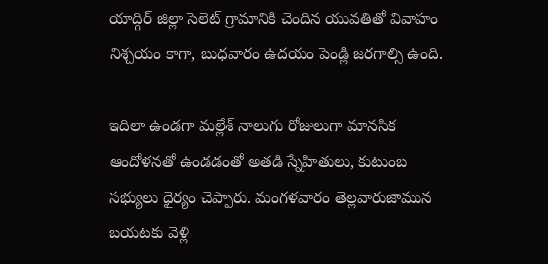యాద్గిర్‌‌‌‌ జిల్లా సెలెట్‌‌‌‌ గ్రామానికి చెందిన యువతితో వివాహం నిశ్చయం కాగా, బుధవారం ఉదయం పెండ్లి జరగాల్సి ఉంది.

ఇదిలా ఉండగా మల్లేశ్‌‌‌‌ నాలుగు రోజులుగా మానసిక ఆందోళనతో ఉండడంతో అతడి స్నేహితులు, కుటుంబ సభ్యులు ధైర్యం చెప్పారు. మంగళవారం తెల్లవారుజామున బయటకు వెళ్లి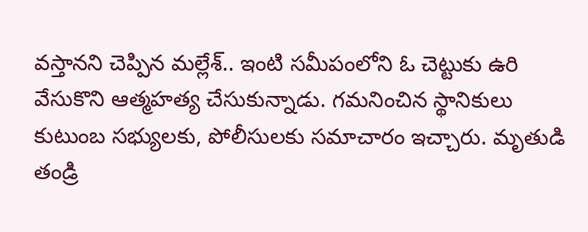వస్తానని చెప్పిన మల్లేశ్‌‌‌‌.. ఇంటి సమీపంలోని ఓ చెట్టుకు ఉరి వేసుకొని ఆత్మహత్య చేసుకున్నాడు. గమనించిన స్థానికులు కుటుంబ సభ్యులకు, పోలీసులకు సమాచారం ఇచ్చారు. మృతుడి తండ్రి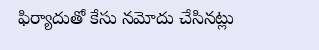ఫిర్యాదుతో కేసు నమోదు చేసినట్లు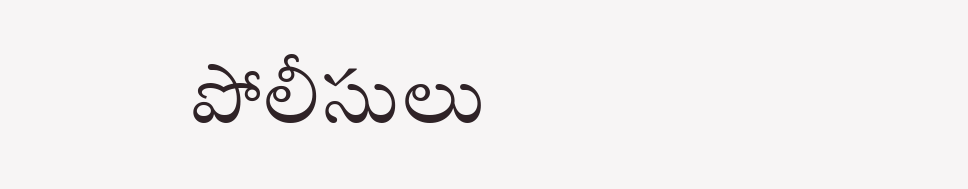పోలీసులు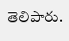తెలిపారు.